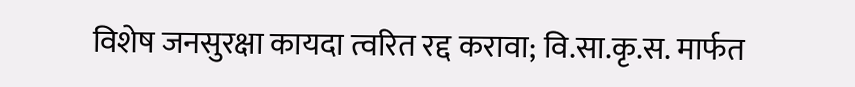विशेष जनसुरक्षा कायदा त्वरित रद्द करावा; वि.सा.कृ.स. मार्फत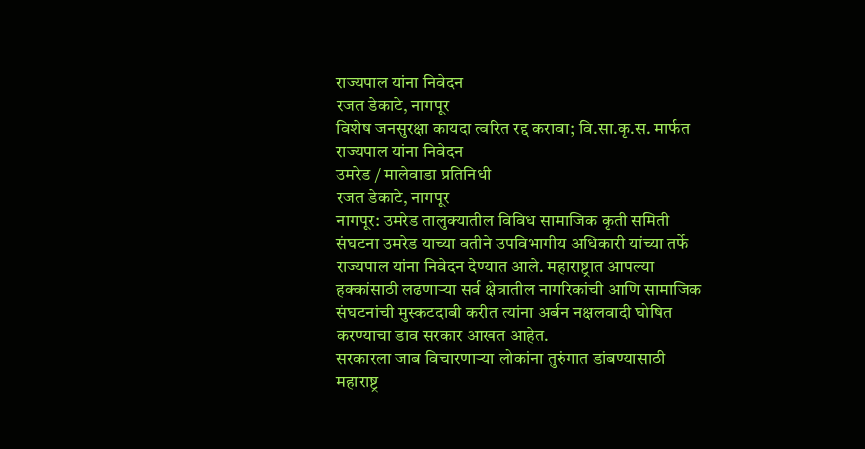राज्यपाल यांना निवेदन
रजत डेकाटे, नागपूर
विशेष जनसुरक्षा कायदा त्वरित रद्द करावा; वि.सा.कृ.स. मार्फत राज्यपाल यांना निवेदन
उमरेड / मालेवाडा प्रतिनिधी
रजत डेकाटे, नागपूर
नागपूर: उमरेड तालुक्यातील विविध सामाजिक कृती समिती संघटना उमरेड याच्या वतीने उपविभागीय अधिकारी यांच्या तर्फे राज्यपाल यांना निवेदन देण्यात आले. महाराष्ट्रात आपल्या हक्कांसाठी लढणाऱ्या सर्व क्षेत्रातील नागरिकांची आणि सामाजिक संघटनांची मुस्कटदाबी करीत त्यांना अर्बन नक्षलवादी घोषित करण्याचा डाव सरकार आखत आहेत.
सरकारला जाब विचारणाऱ्या लोकांना तुरुंगात डांबण्यासाठी महाराष्ट्र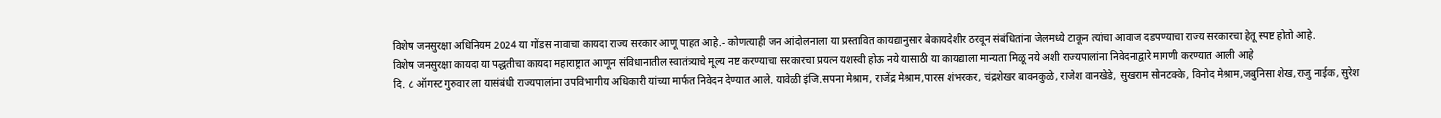विशेष जनसुरक्षा अधिनियम 2024 या गोंडस नावाचा कायदा राज्य सरकार आणू पाहत आहे.- कोणत्याही जन आंदोलनाला या प्रस्तावित कायद्यानुसार बेकायदेशीर ठरवून संबंधितांना जेलमध्ये टाकून त्यांचा आवाज दडपण्याचा राज्य सरकारचा हेतू स्पष्ट होतो आहे.
विशेष जनसुरक्षा कायदा या पद्धतीचा कायदा महाराष्ट्रात आणून संविधानातील स्वातंत्र्याचे मूल्य नष्ट करण्याचा सरकारचा प्रयत्न यशस्वी होऊ नये यासाठी या कायद्याला मान्यता मिळू नये अशी राज्यपालांना निवेदनाद्वारे मागणी करण्यात आली आहे
दि. ८ ऑगस्ट गुरुवार ला यासंबंधी राज्यपालांना उपविभागीय अधिकारी यांच्या मार्फत निवेदन देण्यात आले. यावेळी इंजि.सपना मेश्राम, राजेंद्र मेश्राम,पारस शंभरकर, चंद्रशेखर बावनकुळे, राजेश वानखेडे, सुखराम सोनटक्के, विनोद मेश्राम,जबुनिसा शेख,राजु नाईक, सुरेश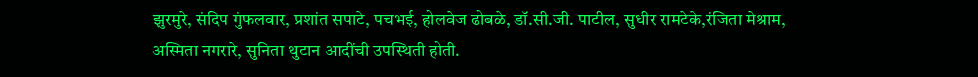झुरमुरे, संदिप गुंफलवार, प्रशांत सपाटे, पचभई, होलवेज ढोबळे, डॉ.सी.जी. पाटील, सुधीर रामटेके,रंजिता मेश्राम, अस्मिता नगरारे, सुनिता थुटान आदींची उपस्थिती होती.